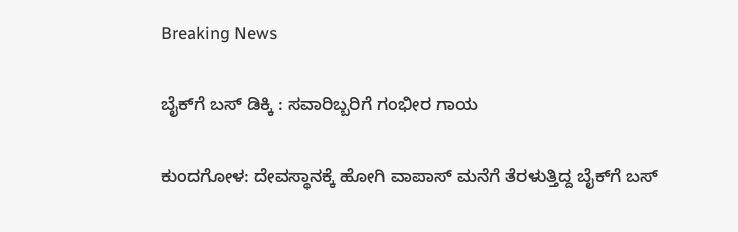Breaking News

ಬೈಕ್‌ಗೆ ಬಸ್ ಡಿಕ್ಕಿ : ಸವಾರಿಬ್ಬರಿಗೆ ಗಂಭೀರ ಗಾಯ

ಕುಂದಗೋಳ: ದೇವಸ್ಥಾನಕ್ಕೆ ಹೋಗಿ ವಾಪಾಸ್‌ ಮನೆಗೆ ತೆರಳುತ್ತಿದ್ದ ಬೈಕ್‌ಗೆ ಬಸ್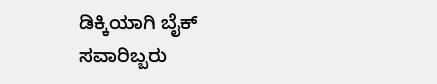ಡಿಕ್ಕಿಯಾಗಿ ಬೈಕ್ ಸವಾರಿಬ್ಬರು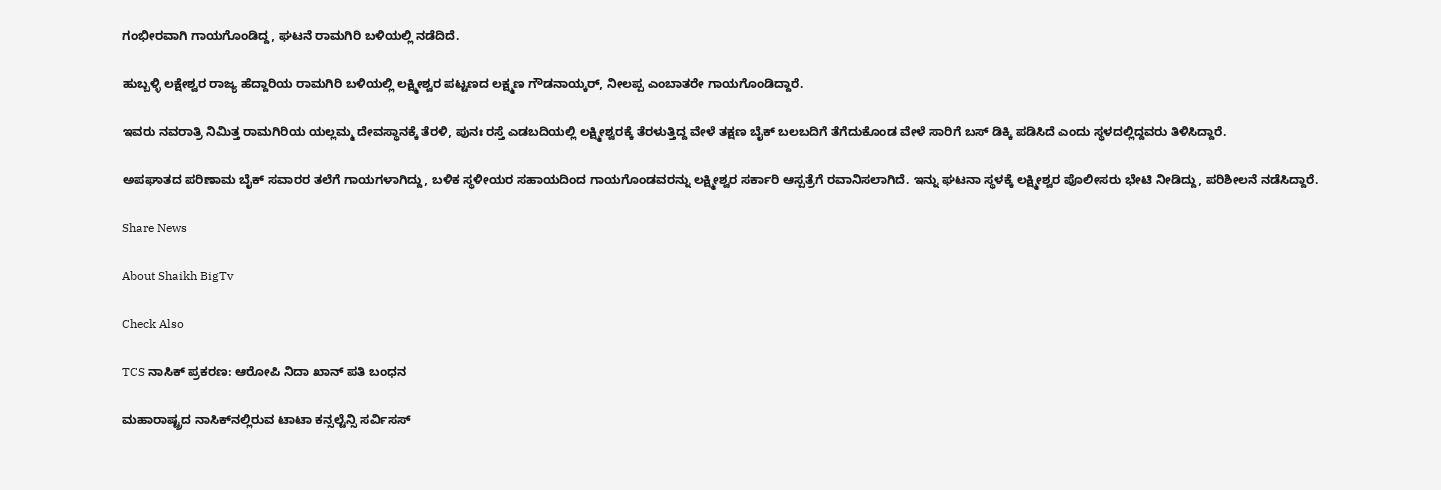ಗಂಭೀರವಾಗಿ ಗಾಯಗೊಂಡಿದ್ದ, ಘಟನೆ ರಾಮಗಿರಿ ಬಳಿಯಲ್ಲಿ ನಡೆದಿದೆ.

ಹುಬ್ಬಳ್ಳಿ ಲಕ್ಷೇಶ್ವರ ರಾಜ್ಯ ಹೆದ್ದಾರಿಯ ರಾಮಗಿರಿ ಬಳಿಯಲ್ಲಿ ಲಕ್ಷ್ಮೀಶ್ವರ ಪಟ್ಟಣದ ಲಕ್ಷ್ಮಣ ಗೌಡನಾಯ್ಕ‌ರ್, ನೀಲಪ್ಪ ಎಂಬಾತರೇ ಗಾಯಗೊಂಡಿದ್ದಾರೆ.

ಇವರು ನವರಾತ್ರಿ ನಿಮಿತ್ತ ರಾಮಗಿರಿಯ ಯಲ್ಲಮ್ಮ ದೇವಸ್ಥಾನಕ್ಕೆ ತೆರಳಿ, ಪುನಃ ರಸ್ತೆ ಎಡಬದಿಯಲ್ಲಿ ಲಕ್ಷ್ಮೀಶ್ವರಕ್ಕೆ ತೆರಳುತ್ತಿದ್ದ ವೇಳೆ ತಕ್ಷಣ ಬೈಕ್ ಬಲಬದಿಗೆ ತೆಗೆದುಕೊಂಡ ವೇಳೆ ಸಾರಿಗೆ ಬಸ್‌ ಡಿಕ್ಕಿ ಪಡಿಸಿದೆ ಎಂದು ಸ್ಥಳದಲ್ಲಿದ್ದವರು ತಿಳಿಸಿದ್ದಾರೆ.

ಅಪಘಾತದ ಪರಿಣಾಮ ಬೈಕ್ ಸವಾರರ ತಲೆಗೆ ಗಾಯಗಳಾಗಿದ್ದು, ಬಳಿಕ ಸ್ಥಳೀಯರ ಸಹಾಯದಿಂದ ಗಾಯಗೊಂಡವರನ್ನು ಲಕ್ಷ್ಮೀಶ್ವರ ಸರ್ಕಾರಿ ಆಸ್ಪತ್ರೆಗೆ ರವಾನಿಸಲಾಗಿದೆ. ಇನ್ನು ಘಟನಾ ಸ್ಥಳಕ್ಕೆ ಲಕ್ಷ್ಮೀಶ್ವರ ಪೊಲೀಸರು ಭೇಟಿ ನೀಡಿದ್ದು, ಪರಿಶೀಲನೆ ನಡೆಸಿದ್ದಾರೆ.

Share News

About Shaikh BigTv

Check Also

TCS ನಾಸಿಕ್ ಪ್ರಕರಣ: ಆರೋಪಿ ನಿದಾ ಖಾನ್ ಪತಿ ಬಂಧನ

ಮಹಾರಾಷ್ಟ್ರದ ನಾಸಿಕ್‌ನಲ್ಲಿರುವ ಟಾಟಾ ಕನ್ಸಲ್ಟೆನ್ಸಿ ಸರ್ವಿಸಸ್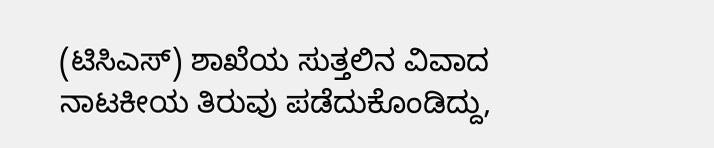(ಟಿಸಿಎಸ್) ಶಾಖೆಯ ಸುತ್ತಲಿನ ವಿವಾದ ನಾಟಕೀಯ ತಿರುವು ಪಡೆದುಕೊಂಡಿದ್ದು,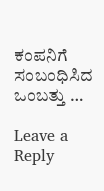ಕಂಪನಿಗೆ ಸಂಬಂಧಿಸಿದ ಒಂಬತ್ತು …

Leave a Reply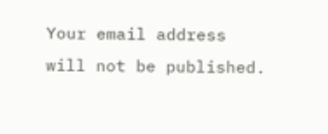Your email address will not be published.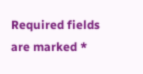Required fields are marked *